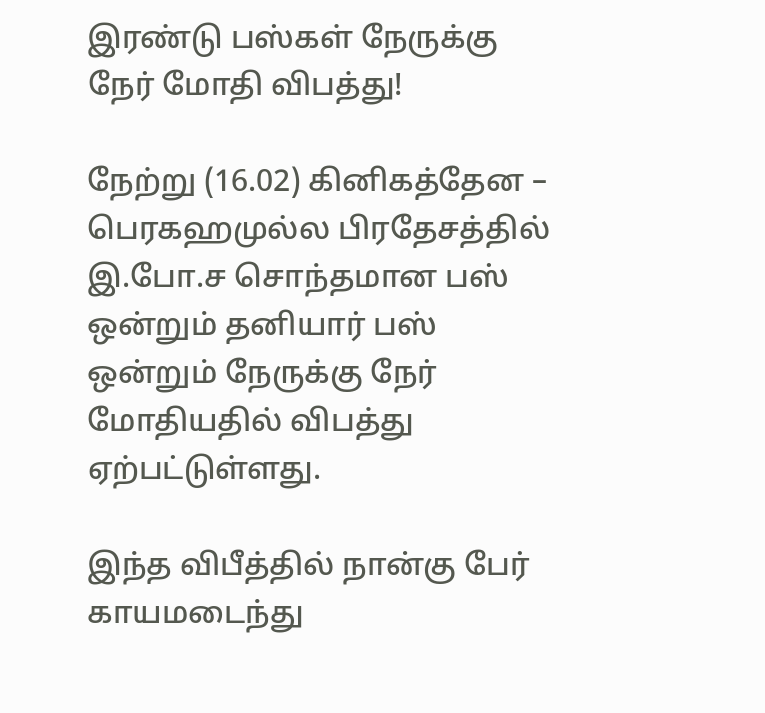இரண்டு பஸ்கள் நேருக்கு நேர் மோதி விபத்து!

நேற்று (16.02) கினிகத்தேன – பெரகஹமுல்ல பிரதேசத்தில் இ.போ.ச சொந்தமான பஸ் ஒன்றும் தனியார் பஸ் ஒன்றும் நேருக்கு நேர் மோதியதில் விபத்து ஏற்பட்டுள்ளது.

இந்த விபீத்தில் நான்கு பேர் காயமடைந்து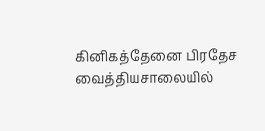கினிகத்தேனை பிரதேச வைத்தியசாலையில்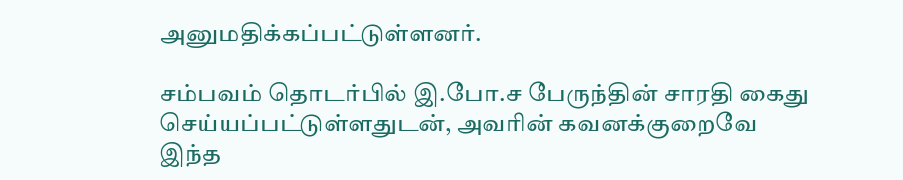அனுமதிக்கப்பட்டுள்ளனர்.

சம்பவம் தொடர்பில் இ.போ.ச பேருந்தின் சாரதி கைது செய்யப்பட்டுள்ளதுடன், அவரின் கவனக்குறைவே இந்த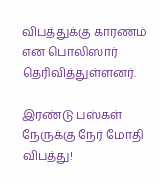விபத்துக்கு காரணம் என பொலிஸார் தெரிவித்துள்ளனர்.

இரண்டு பஸ்கள் நேருக்கு நேர் மோதி விபத்து!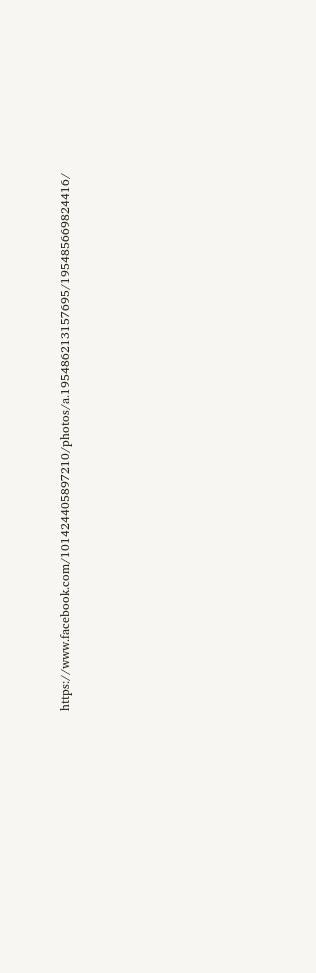https://www.facebook.com/101424405897210/photos/a.195486213157695/195485669824416/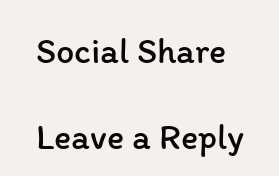Social Share

Leave a Reply